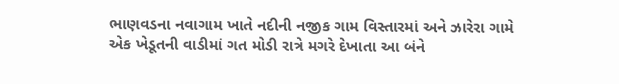ભાણવડના નવાગામ ખાતે નદીની નજીક ગામ વિસ્તારમાં અને ઝારેરા ગામે એક ખેડૂતની વાડીમાં ગત મોડી રાત્રે મગરે દેખાતા આ બંને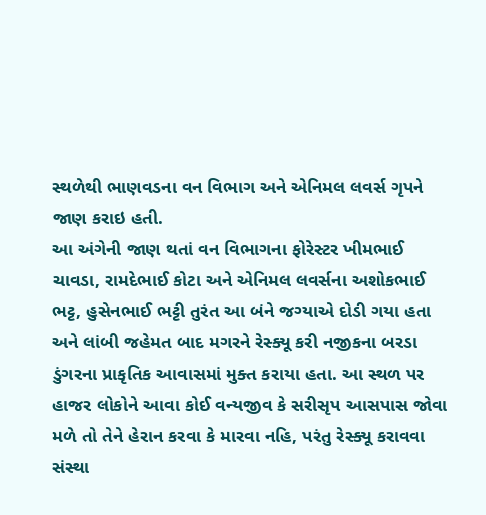સ્થળેથી ભાણવડના વન વિભાગ અને એનિમલ લવર્સ ગૃપને જાણ કરાઇ હતી.
આ અંગેની જાણ થતાં વન વિભાગના ફોરેસ્ટર ખીમભાઈ ચાવડા, રામદેભાઈ કોટા અને એનિમલ લવર્સના અશોકભાઈ ભટ્ટ, હુસેનભાઈ ભટ્ટી તુરંત આ બંને જગ્યાએ દોડી ગયા હતા અને લાંબી જહેમત બાદ મગરને રેસ્ક્યૂ કરી નજીકના બરડા ડુંગરના પ્રાકૃતિક આવાસમાં મુક્ત કરાયા હતા. આ સ્થળ પર હાજર લોકોને આવા કોઈ વન્યજીવ કે સરીસૃપ આસપાસ જોવા મળે તો તેને હેરાન કરવા કે મારવા નહિ, પરંતુ રેસ્ક્યૂ કરાવવા સંસ્થા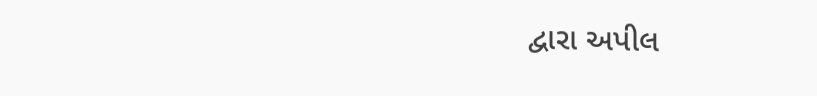દ્વારા અપીલ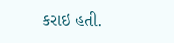કરાઇ હતી.